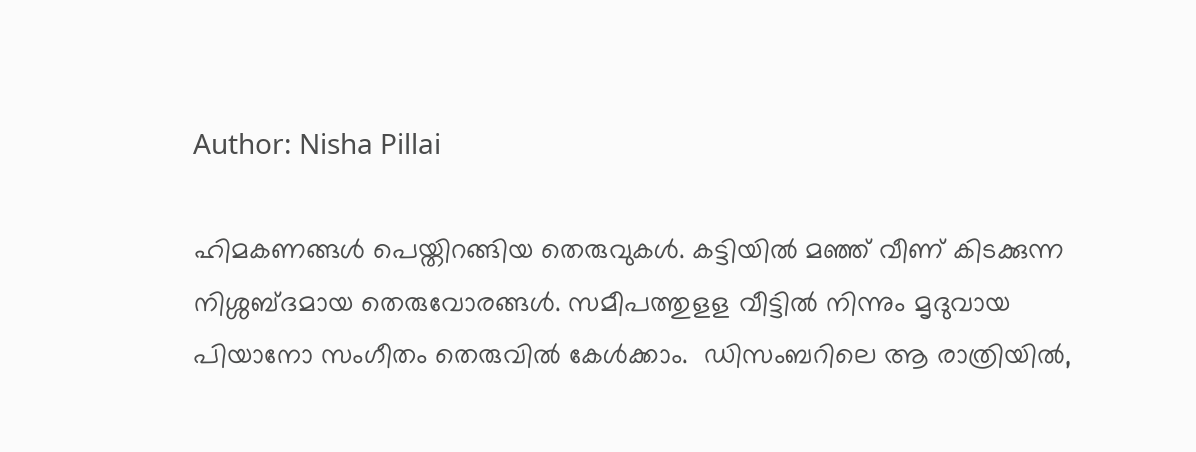Author: Nisha Pillai

ഹിമകണങ്ങൾ പെയ്തിറങ്ങിയ തെരുവുകൾ. കട്ടിയിൽ മഞ്ഞ് വീണ് കിടക്കുന്ന നിശ്ശബ്ദമായ തെരുവോരങ്ങൾ. സമീപത്തുളള വീട്ടിൽ നിന്നും മൃദുവായ പിയാനോ സംഗീതം തെരുവിൽ കേൾക്കാം.  ഡിസംബറിലെ ആ രാത്രിയിൽ,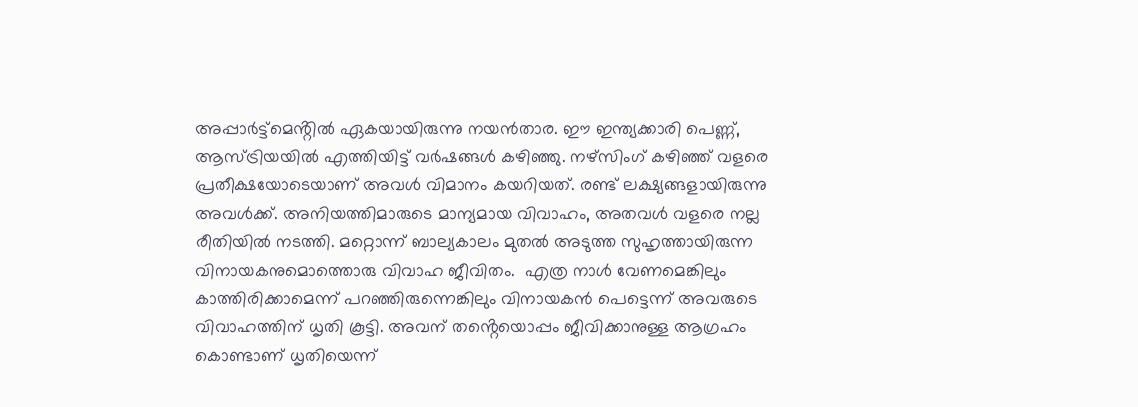അപ്പാർട്ട്മെൻ്റിൽ ഏകയായിരുന്നു നയൻതാര. ഈ ഇന്ത്യക്കാരി പെണ്ണ്, ആസ്ട്രിയയിൽ എത്തിയിട്ട് വർഷങ്ങൾ കഴിഞ്ഞു. നഴ്സിംഗ് കഴിഞ്ഞ് വളരെ പ്രതീക്ഷയോടെയാണ് അവൾ വിമാനം കയറിയത്. രണ്ട് ലക്ഷ്യങ്ങളായിരുന്നു അവൾക്ക്. അനിയത്തിമാരുടെ മാന്യമായ വിവാഹം, അതവൾ വളരെ നല്ല രീതിയിൽ നടത്തി. മറ്റൊന്ന് ബാല്യകാലം മുതൽ അടുത്ത സുഹൃത്തായിരുന്ന വിനായകനുമൊത്തൊരു വിവാഹ ജീവിതം.  എത്ര നാൾ വേണമെങ്കിലും കാത്തിരിക്കാമെന്ന് പറഞ്ഞിരുന്നെങ്കിലും വിനായകൻ പെട്ടെന്ന് അവരുടെ വിവാഹത്തിന് ധൃതി കൂട്ടി. അവന് തൻ്റെയൊപ്പം ജീവിക്കാനുള്ള ആഗ്രഹം കൊണ്ടാണ് ധൃതിയെന്ന്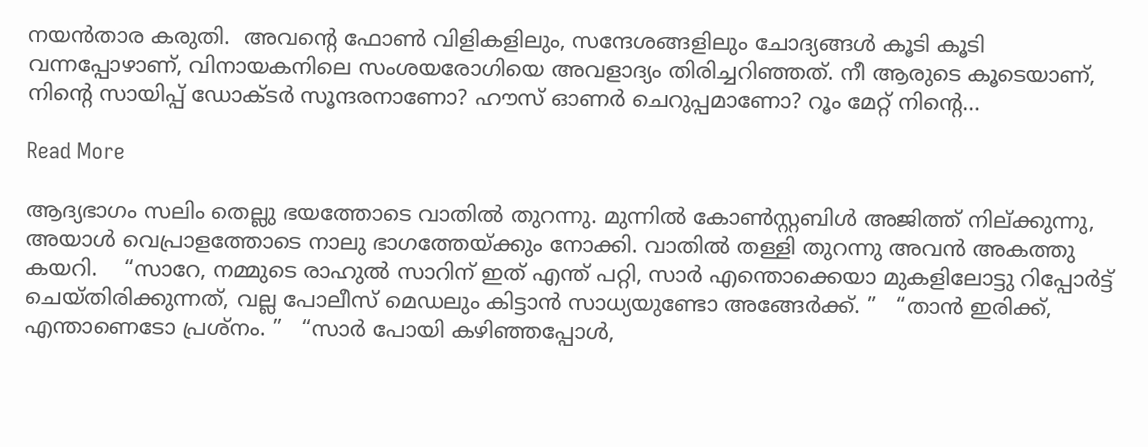നയൻതാര കരുതി.  അവൻ്റെ ഫോൺ വിളികളിലും, സന്ദേശങ്ങളിലും ചോദ്യങ്ങൾ കൂടി കൂടി വന്നപ്പോഴാണ്, വിനായകനിലെ സംശയരോഗിയെ അവളാദ്യം തിരിച്ചറിഞ്ഞത്. നീ ആരുടെ കൂടെയാണ്, നിൻ്റെ സായിപ്പ് ഡോക്ടർ സൂന്ദരനാണോ? ഹൗസ് ഓണർ ചെറുപ്പമാണോ? റൂം മേറ്റ് നിൻ്റെ…

Read More

ആദ്യഭാഗം സലിം തെല്ലു ഭയത്തോടെ വാതിൽ തുറന്നു. മുന്നിൽ കോൺസ്റ്റബിൾ അജിത്ത് നില്ക്കുന്നു, അയാൾ വെപ്രാളത്തോടെ നാലു ഭാഗത്തേയ്ക്കും നോക്കി. വാതിൽ തള്ളി തുറന്നു അവൻ അകത്തു കയറി.    “സാറേ, നമ്മുടെ രാഹുൽ സാറിന് ഇത് എന്ത് പറ്റി, സാർ എന്തൊക്കെയാ മുകളിലോട്ടു റിപ്പോർട്ട്‌ ചെയ്തിരിക്കുന്നത്, വല്ല പോലീസ് മെഡലും കിട്ടാൻ സാധ്യയുണ്ടോ അങ്ങേർക്ക്. ”   “താൻ ഇരിക്ക്, എന്താണെടോ പ്രശ്നം. ”   “സാർ പോയി കഴിഞ്ഞപ്പോൾ,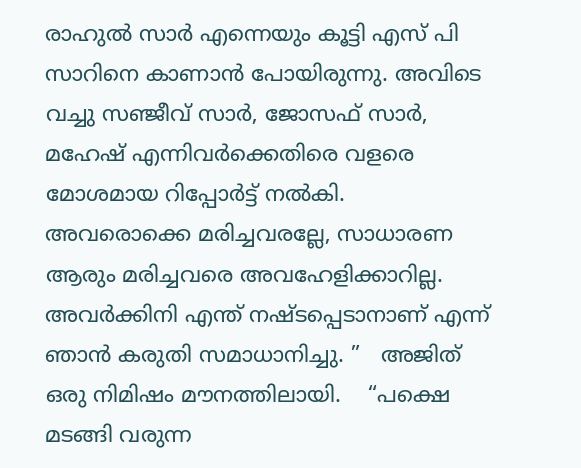രാഹുൽ സാർ എന്നെയും കൂട്ടി എസ് പി സാറിനെ കാണാൻ പോയിരുന്നു. അവിടെ വച്ചു സഞ്ജീവ് സാർ, ജോസഫ് സാർ, മഹേഷ്‌ എന്നിവർക്കെതിരെ വളരെ മോശമായ റിപ്പോർട്ട്‌ നൽകി. അവരൊക്കെ മരിച്ചവരല്ലേ, സാധാരണ ആരും മരിച്ചവരെ അവഹേളിക്കാറില്ല. അവർക്കിനി എന്ത് നഷ്ടപ്പെടാനാണ് എന്ന് ഞാൻ കരുതി സമാധാനിച്ചു. ”   അജിത് ഒരു നിമിഷം മൗനത്തിലായി.    “പക്ഷെ മടങ്ങി വരുന്ന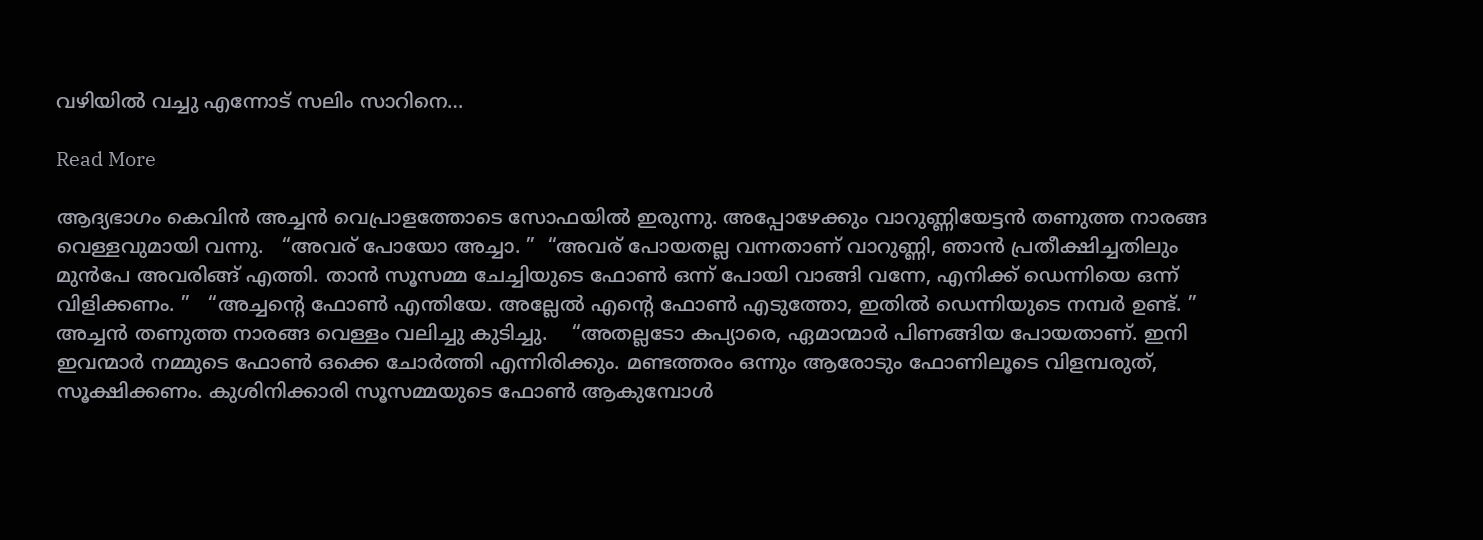വഴിയിൽ വച്ചു എന്നോട് സലിം സാറിനെ…

Read More

ആദ്യഭാഗം കെവിൻ അച്ചൻ വെപ്രാളത്തോടെ സോഫയിൽ ഇരുന്നു. അപ്പോഴേക്കും വാറുണ്ണിയേട്ടൻ തണുത്ത നാരങ്ങ വെള്ളവുമായി വന്നു.   “അവര് പോയോ അച്ചാ. ”  “അവര് പോയതല്ല വന്നതാണ് വാറുണ്ണി, ഞാൻ പ്രതീക്ഷിച്ചതിലും മുൻപേ അവരിങ്ങ് എത്തി. താൻ സൂസമ്മ ചേച്ചിയുടെ ഫോൺ ഒന്ന് പോയി വാങ്ങി വന്നേ, എനിക്ക് ഡെന്നിയെ ഒന്ന് വിളിക്കണം. ”   “അച്ചന്റെ ഫോൺ എന്തിയേ. അല്ലേൽ എന്റെ ഫോൺ എടുത്തോ, ഇതിൽ ഡെന്നിയുടെ നമ്പർ ഉണ്ട്. ”   അച്ചൻ തണുത്ത നാരങ്ങ വെള്ളം വലിച്ചു കുടിച്ചു.    “അതല്ലടോ കപ്യാരെ, ഏമാന്മാർ പിണങ്ങിയ പോയതാണ്. ഇനി ഇവന്മാർ നമ്മുടെ ഫോൺ ഒക്കെ ചോർത്തി എന്നിരിക്കും. മണ്ടത്തരം ഒന്നും ആരോടും ഫോണിലൂടെ വിളമ്പരുത്, സൂക്ഷിക്കണം. കുശിനിക്കാരി സൂസമ്മയുടെ ഫോൺ ആകുമ്പോൾ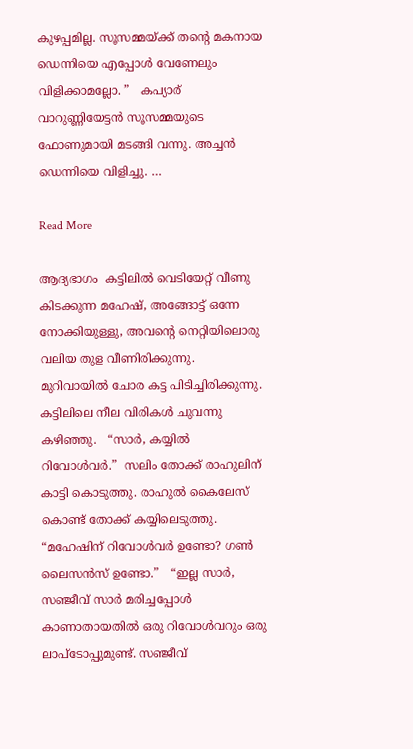കുഴപ്പമില്ല. സൂസമ്മയ്ക്ക് തന്റെ മകനായ ഡെന്നിയെ എപ്പോൾ വേണേലും വിളിക്കാമല്ലോ. ”   കപ്യാര് വാറുണ്ണിയേട്ടൻ സൂസമ്മയുടെ ഫോണുമായി മടങ്ങി വന്നു. അച്ചൻ ഡെന്നിയെ വിളിച്ചു. …

Read More

ആദ്യഭാഗം  കട്ടിലിൽ വെടിയേറ്റ് വീണു കിടക്കുന്ന മഹേഷ്‌, അങ്ങോട്ട്‌ ഒന്നേ നോക്കിയുള്ളു, അവന്റെ നെറ്റിയിലൊരു വലിയ തുള വീണിരിക്കുന്നു. മുറിവായിൽ ചോര കട്ട പിടിച്ചിരിക്കുന്നു. കട്ടിലിലെ നീല വിരികൾ ചുവന്നു കഴിഞ്ഞു.   “സാർ, കയ്യിൽ റിവോൾവർ.”  സലിം തോക്ക് രാഹുലിന് കാട്ടി കൊടുത്തു. രാഹുൽ കൈലേസ് കൊണ്ട് തോക്ക് കയ്യിലെടുത്തു.    “മഹേഷിന് റിവോൾവർ ഉണ്ടോ? ഗൺ ലൈസൻസ് ഉണ്ടോ.”   “ഇല്ല സാർ, സഞ്ജീവ് സാർ മരിച്ചപ്പോൾ കാണാതായതിൽ ഒരു റിവോൾവറും ഒരു ലാപ്ടോപ്പുമുണ്ട്. സഞ്ജീവ്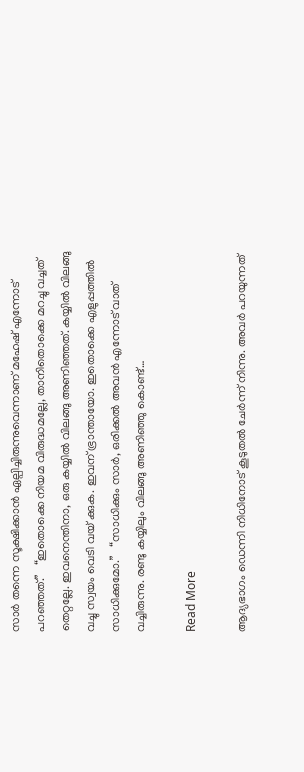സാർ തന്നെ സൂക്ഷിക്കാൻ ഏല്പിച്ചിരുന്നുവെന്നാണ് മഹേഷ്‌ എന്നോട് പറഞ്ഞത്.”   “ഇതൊക്കെ നിയമ വിരുദ്ധമല്ലേ, താനിതൊക്കെ മറച്ചു വച്ചത് തെറ്റല്ലേ. ഇവനെന്തിനാ, ഒരു കയ്യിൽ വിലങ്ങു അണിഞ്ഞത്. കയ്യിൽ വിലങ്ങു വച്ചു സ്വയം വെടി വയ് ക്കുക. ഇവന് ഭ്രാന്തായോ. ഇതൊക്കെ എളുപ്പത്തിൽ സാധിക്കുമോ.”   “സാധിക്കും സാർ, ഒരിക്കൽ അവൻ എന്നോട് വാത് വച്ചിരുന്നു. രണ്ടു കയ്യിലും വിലങ്ങു അണിഞ്ഞു കൊണ്ട്…

Read More

ആദ്യഭാഗം ഡെന്നി നിധിനോട് കൂടുതൽ ചേർന്ന് നിന്നു. അവർ പറയുന്നത്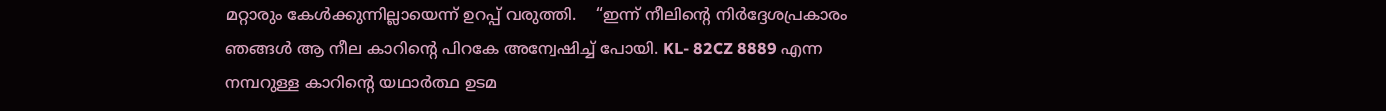മറ്റാരും കേൾക്കുന്നില്ലായെന്ന് ഉറപ്പ് വരുത്തി.    “ഇന്ന് നീലിൻ്റെ നിർദ്ദേശപ്രകാരം ഞങ്ങൾ ആ നീല കാറിൻ്റെ പിറകേ അന്വേഷിച്ച് പോയി. KL- 82CZ 8889 എന്ന നമ്പറുള്ള കാറിൻ്റെ യഥാർത്ഥ ഉടമ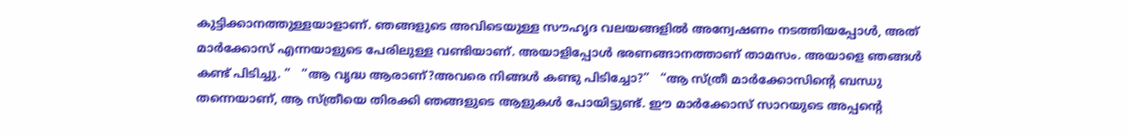കുട്ടിക്കാനത്തുള്ളയാളാണ്. ഞങ്ങളുടെ അവിടെയുള്ള സൗഹൃദ വലയങ്ങളിൽ അന്വേഷണം നടത്തിയപ്പോൾ, അത് മാർക്കോസ് എന്നയാളുടെ പേരിലുള്ള വണ്ടിയാണ്. അയാളിപ്പോൾ ഭരണങ്ങാനത്താണ് താമസം. അയാളെ ഞങ്ങൾ കണ്ട് പിടിച്ചു. ”   “ആ വൃദ്ധ ആരാണ്?അവരെ നിങ്ങൾ കണ്ടു പിടിച്ചോ?”   “ആ സ്ത്രീ മാർക്കോസിന്റെ ബന്ധു തന്നെയാണ്, ആ സ്ത്രീയെ തിരക്കി ഞങ്ങളുടെ ആളുകൾ പോയിട്ടുണ്ട്. ഈ മാർക്കോസ് സാറയുടെ അപ്പന്റെ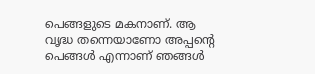പെങ്ങളുടെ മകനാണ്. ആ വൃദ്ധ തന്നെയാണോ അപ്പന്റെ പെങ്ങൾ എന്നാണ് ഞങ്ങൾ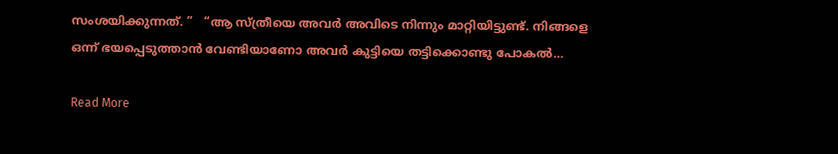സംശയിക്കുന്നത്. ”   “ആ സ്ത്രീയെ അവർ അവിടെ നിന്നും മാറ്റിയിട്ടുണ്ട്. നിങ്ങളെ ഒന്ന് ഭയപ്പെടുത്താൻ വേണ്ടിയാണോ അവർ കുട്ടിയെ തട്ടിക്കൊണ്ടു പോകൽ…

Read More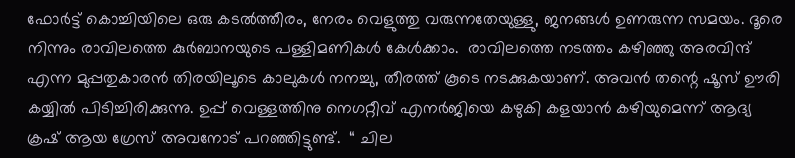ഫോർട്ട്‌ കൊച്ചിയിലെ ഒരു കടൽത്തീരം, നേരം വെളുത്തു വരുന്നതേയുള്ളു, ജനങ്ങൾ ഉണരുന്ന സമയം. ദൂരെ നിന്നും രാവിലത്തെ കുർബാനയുടെ പള്ളിമണികൾ കേൾക്കാം.  രാവിലത്തെ നടത്തം കഴിഞ്ഞു അരവിന്ദ് എന്ന മുപ്പതുകാരൻ തിരയിലൂടെ കാലുകൾ നനച്ചു, തീരത്ത് കൂടെ നടക്കുകയാണ്. അവൻ തന്റെ ഷൂസ് ഊരി കയ്യിൽ പിടിച്ചിരിക്കുന്നു. ഉപ്പ് വെള്ളത്തിനു നെഗറ്റീവ് എനർജിയെ കഴുകി കളയാൻ കഴിയുമെന്ന് ആദ്യ ക്രഷ് ‌ആയ ഗ്രേസ് അവനോട് പറഞ്ഞിട്ടുണ്ട്.  “ ചില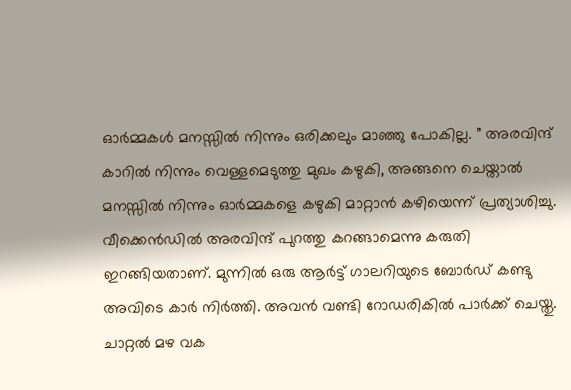ഓർമ്മകൾ മനസ്സിൽ നിന്നും ഒരിക്കലും മാഞ്ഞു പോകില്ല. ” അരവിന്ദ് കാറിൽ നിന്നും വെള്ളമെടുത്തു മുഖം കഴുകി, അങ്ങനെ ചെയ്താൽ മനസ്സിൽ നിന്നും ഓർമ്മകളെ കഴുകി മാറ്റാൻ കഴിയെന്ന് പ്രത്യാശിച്ചു.  വീക്കെൻഡിൽ അരവിന്ദ് പുറത്തു കറങ്ങാമെന്നു കരുതി ഇറങ്ങിയതാണ്. മുന്നിൽ ഒരു ആർട്ട്‌ ഗാലറിയുടെ ബോർഡ് കണ്ടു അവിടെ കാർ നിർത്തി. അവൻ വണ്ടി റോഡരികിൽ പാർക്ക്‌ ചെയ്തു. ചാറ്റൽ മഴ വക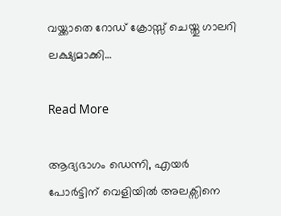വയ്ക്കാതെ റോഡ് ക്രോസ്സ് ചെയ്തു ഗാലറി ലക്ഷ്യമാക്കി…

Read More

ആദ്യഭാഗം ഡെന്നി, എയർ പോർട്ടിന് വെളിയിൽ അലക്സിനെ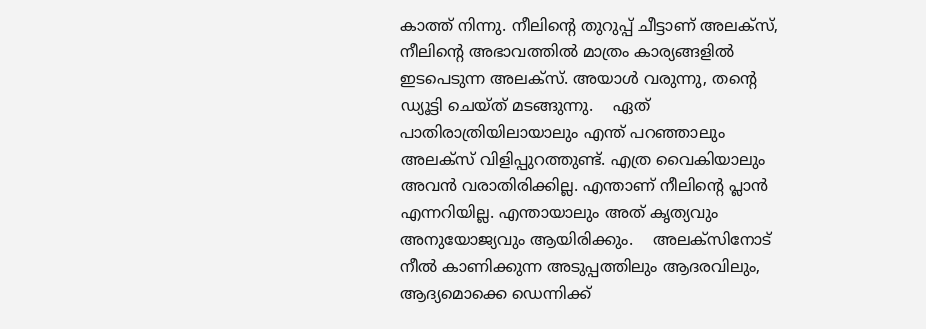കാത്ത് നിന്നു. നീലിൻ്റെ തുറുപ്പ് ചീട്ടാണ് അലക്സ്, നീലിൻ്റെ അഭാവത്തിൽ മാത്രം കാര്യങ്ങളിൽ ഇടപെടുന്ന അലക്സ്. അയാൾ വരുന്നു, തൻ്റെ ഡ്യൂട്ടി ചെയ്ത് മടങ്ങുന്നു.    ഏത് പാതിരാത്രിയിലായാലും എന്ത് പറഞ്ഞാലും അലക്സ് വിളിപ്പുറത്തുണ്ട്. എത്ര വൈകിയാലും അവൻ വരാതിരിക്കില്ല. എന്താണ് നീലിൻ്റെ പ്ലാൻ എന്നറിയില്ല. എന്തായാലും അത് കൃത്യവും അനുയോജ്യവും ആയിരിക്കും.    അലക്സിനോട് നീൽ കാണിക്കുന്ന അടുപ്പത്തിലും ആദരവിലും, ആദ്യമൊക്കെ ഡെന്നിക്ക്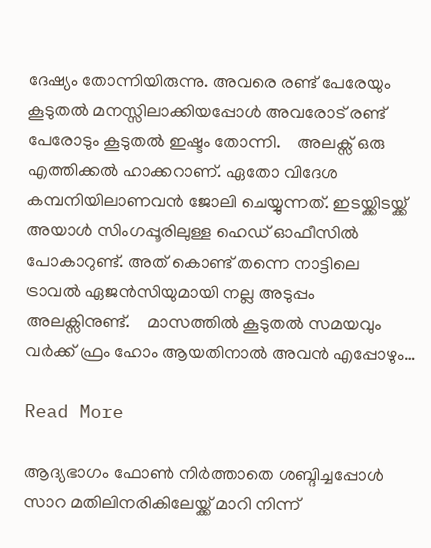ദേഷ്യം തോന്നിയിരുന്നു. അവരെ രണ്ട് പേരേയും കൂടുതൽ മനസ്സിലാക്കിയപ്പോൾ അവരോട് രണ്ട് പേരോടും കൂടുതൽ ഇഷ്ടം തോന്നി.    അലക്സ് ഒരു എത്തിക്കൽ ഹാക്കറാണ്. ഏതോ വിദേശ കമ്പനിയിലാണവൻ ജോലി ചെയ്യുന്നത്. ഇടയ്ക്കിടയ്ക്ക് അയാൾ സിംഗപ്പൂരിലുള്ള ഹെഡ് ഓഫീസിൽ പോകാറുണ്ട്. അത് കൊണ്ട് തന്നെ നാട്ടിലെ ട്രാവൽ ഏജൻസിയുമായി നല്ല അടുപ്പം അലക്സിനുണ്ട്.    മാസത്തിൽ കൂടുതൽ സമയവും വർക്ക് ഫ്രം ഹോം ആയതിനാൽ അവൻ എപ്പോഴും…

Read More

ആദ്യഭാഗം ഫോൺ നിർത്താതെ ശബ്ദിച്ചപ്പോൾ സാറ മതിലിനരികിലേയ്ക്ക് മാറി നിന്ന്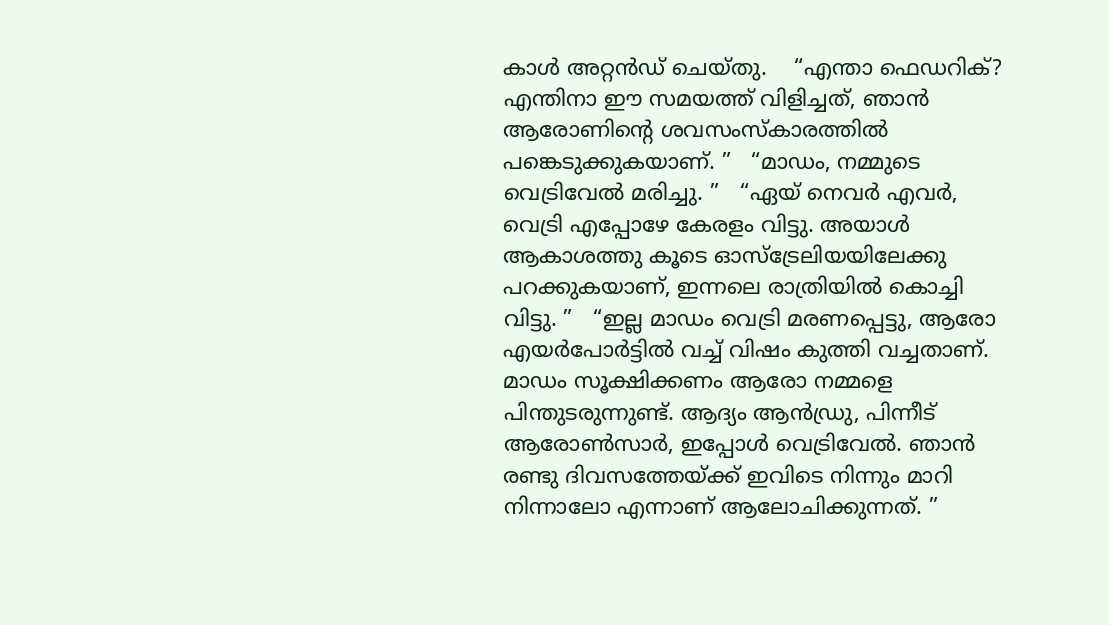കാൾ അറ്റൻഡ് ചെയ്തു.    “എന്താ ഫെഡറിക്? എന്തിനാ ഈ സമയത്ത് വിളിച്ചത്, ഞാൻ ആരോണിന്റെ ശവസംസ്കാരത്തിൽ പങ്കെടുക്കുകയാണ്. ”   “മാഡം, നമ്മുടെ വെട്രിവേൽ മരിച്ചു. ”   “ഏയ് നെവർ എവർ, വെട്രി എപ്പോഴേ കേരളം വിട്ടു. അയാൾ ആകാശത്തു കൂടെ ഓസ്ട്രേലിയയിലേക്കു പറക്കുകയാണ്, ഇന്നലെ രാത്രിയിൽ കൊച്ചി വിട്ടു. ”   “ഇല്ല മാഡം വെട്രി മരണപ്പെട്ടു, ആരോ എയർപോർട്ടിൽ വച്ച് വിഷം കുത്തി വച്ചതാണ്. മാഡം സൂക്ഷിക്കണം ആരോ നമ്മളെ പിന്തുടരുന്നുണ്ട്. ആദ്യം ആൻഡ്രു, പിന്നീട് ആരോൺസാർ, ഇപ്പോൾ വെട്രിവേൽ. ഞാൻ രണ്ടു ദിവസത്തേയ്ക്ക് ഇവിടെ നിന്നും മാറി നിന്നാലോ എന്നാണ് ആലോചിക്കുന്നത്. ”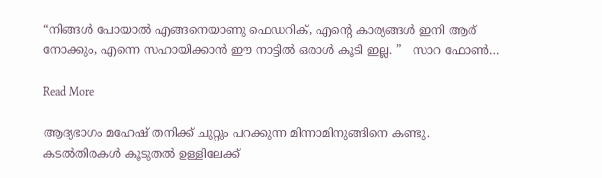“നിങ്ങൾ പോയാൽ എങ്ങനെയാണു ഫെഡറിക്, എന്റെ കാര്യങ്ങൾ ഇനി ആര് നോക്കും, എന്നെ സഹായിക്കാൻ ഈ നാട്ടിൽ ഒരാൾ കൂടി ഇല്ല. ”   സാറ ഫോൺ…

Read More

ആദ്യഭാഗം മഹേഷ് തനിക്ക് ചുറ്റും പറക്കുന്ന മിന്നാമിനുങ്ങിനെ കണ്ടു. കടൽതിരകൾ കൂടുതൽ ഉള്ളിലേക്ക്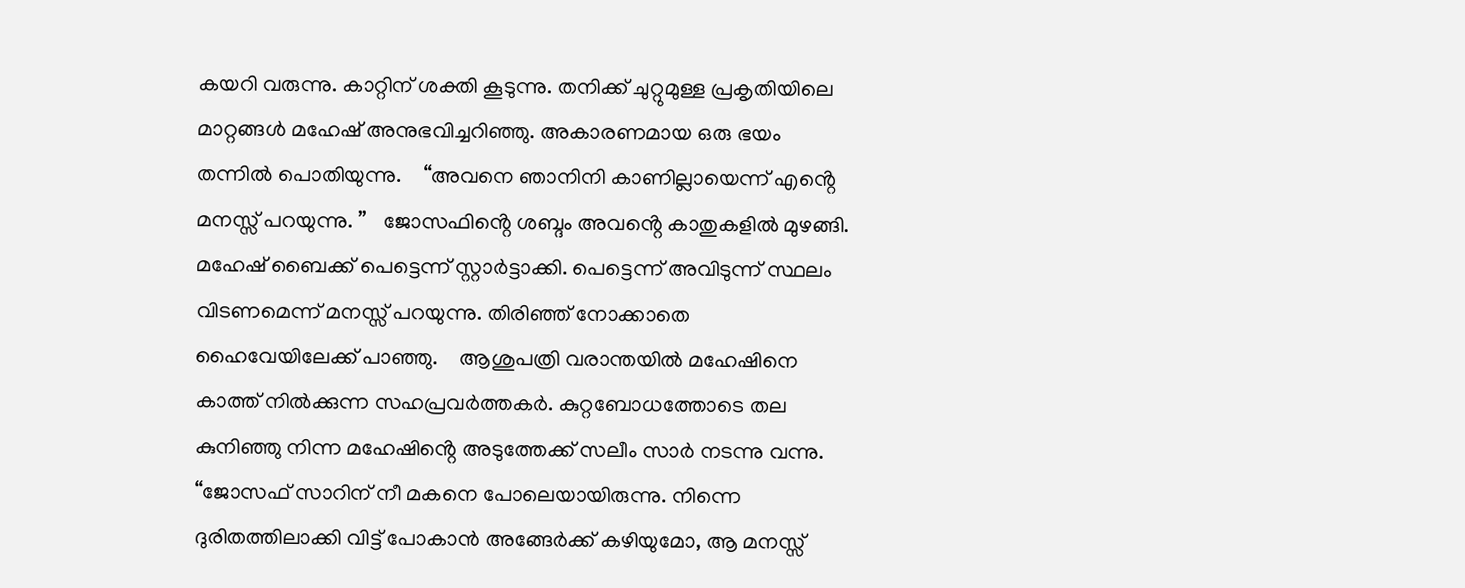കയറി വരുന്നു. കാറ്റിന് ശക്തി കൂടുന്നു. തനിക്ക് ചുറ്റുമുള്ള പ്രകൃതിയിലെ മാറ്റങ്ങൾ മഹേഷ് അനുഭവിച്ചറിഞ്ഞു. അകാരണമായ ഒരു ഭയം തന്നിൽ പൊതിയുന്നു.    “അവനെ ഞാനിനി കാണില്ലായെന്ന് എൻ്റെ മനസ്സ് പറയുന്നു. ”   ജോസഫിൻ്റെ ശബ്ദം അവൻ്റെ കാതുകളിൽ മുഴങ്ങി.    മഹേഷ് ബൈക്ക് പെട്ടെന്ന് സ്റ്റാർട്ടാക്കി. പെട്ടെന്ന് അവിടുന്ന് സ്ഥലം വിടണമെന്ന് മനസ്സ് പറയുന്നു. തിരിഞ്ഞ് നോക്കാതെ ഹൈവേയിലേക്ക് പാഞ്ഞു.    ആശുപത്രി വരാന്തയിൽ മഹേഷിനെ കാത്ത് നിൽക്കുന്ന സഹപ്രവർത്തകർ. കുറ്റബോധത്തോടെ തല കുനിഞ്ഞു നിന്ന മഹേഷിൻ്റെ അടുത്തേക്ക് സലീം സാർ നടന്നു വന്നു.    “ജോസഫ് സാറിന് നീ മകനെ പോലെയായിരുന്നു. നിന്നെ ദുരിതത്തിലാക്കി വിട്ട് പോകാൻ അങ്ങേർക്ക് കഴിയുമോ, ആ മനസ്സ്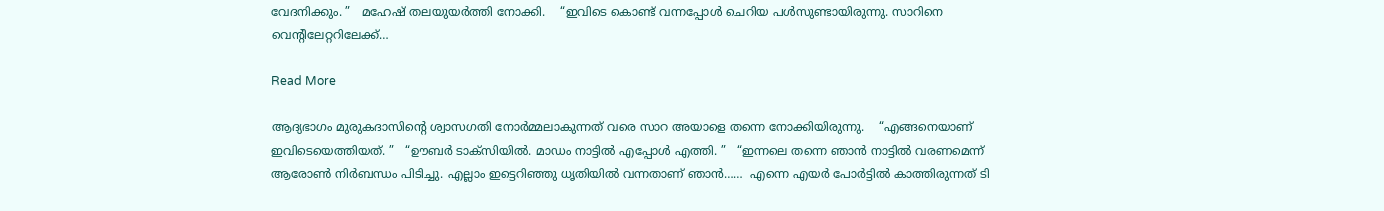വേദനിക്കും. ”   മഹേഷ് തലയുയർത്തി നോക്കി.    “ഇവിടെ കൊണ്ട് വന്നപ്പോൾ ചെറിയ പൾസുണ്ടായിരുന്നു. സാറിനെ വെൻ്റിലേറ്ററിലേക്ക്…

Read More

ആദ്യഭാഗം മുരുകദാസിൻ്റെ ശ്വാസഗതി നോർമ്മലാകുന്നത് വരെ സാറ അയാളെ തന്നെ നോക്കിയിരുന്നു.    “എങ്ങനെയാണ് ഇവിടെയെത്തിയത്. ”   “ഊബർ ടാക്സിയിൽ. മാഡം നാട്ടിൽ എപ്പോൾ എത്തി. ”   “ഇന്നലെ തന്നെ ഞാൻ നാട്ടിൽ വരണമെന്ന് ആരോൺ നിർബന്ധം പിടിച്ചു. എല്ലാം ഇട്ടെറിഞ്ഞു ധൃതിയിൽ വന്നതാണ് ഞാൻ……  എന്നെ എയർ പോർട്ടിൽ കാത്തിരുന്നത് ടി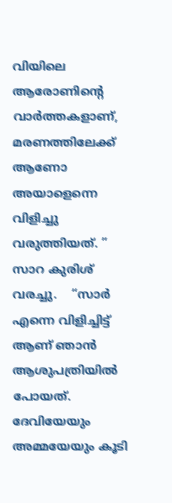വിയിലെ ആരോണിൻ്റെ വാർത്തകളാണ്, മരണത്തിലേക്ക് ആണോ അയാളെന്നെ വിളിച്ചു വരുത്തിയത്. ”   സാറ കുരിശ് വരച്ചു.    “സാർ എന്നെ വിളിച്ചിട്ട് ആണ് ഞാൻ ആശുപത്രിയിൽ പോയത്. ദേവിയേയും അമ്മയേയും കൂടി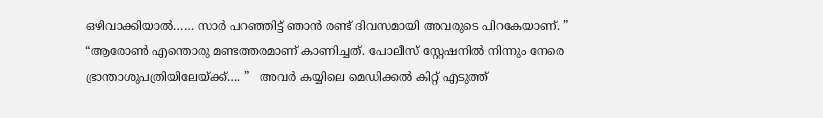ഒഴിവാക്കിയാൽ…… സാർ പറഞ്ഞിട്ട് ഞാൻ രണ്ട് ദിവസമായി അവരുടെ പിറകേയാണ്. ”   “ആരോൺ എന്തൊരു മണ്ടത്തരമാണ് കാണിച്ചത്. പോലീസ് സ്റ്റേഷനിൽ നിന്നും നേരെ ഭ്രാന്താശുപത്രിയിലേയ്ക്ക്…. ”   അവർ കയ്യിലെ മെഡിക്കൽ കിറ്റ് എടുത്ത്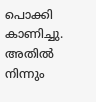പൊക്കി കാണിച്ചു. അതിൽ നിന്നും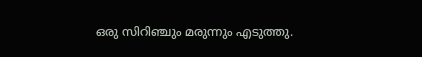ഒരു സിറിഞ്ചും മരുന്നും എടുത്തു.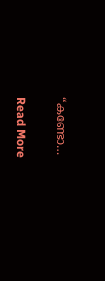“കണ്ടോ…

Read More